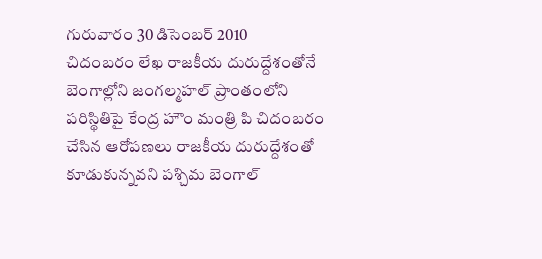గురువారం 30 డిసెంబర్ 2010
చిదంబరం లేఖ రాజకీయ దురుద్దేశంతోనే
బెంగాల్లోని జంగల్మహల్ ప్రాంతంలోని పరిస్థితిపై కేంద్ర హౌం మంత్రి పి చిదంబరం చేసిన ఆరోపణలు రాజకీయ దురుద్దేశంతో కూడుకున్నవని పశ్చిమ బెంగాల్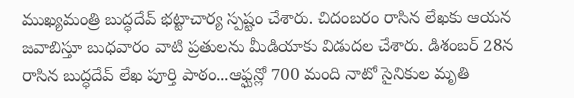ముఖ్యమంత్రి బుద్ధదేవ్ భట్టాచార్య స్పష్టం చేశారు. చిదంబరం రాసిన లేఖకు ఆయన జవాబిస్తూ బుధవారం వాటి ప్రతులను మీడియాకు విడుదల చేశారు. డిశంబర్ 28న రాసిన బుద్ధదేవ్ లేఖ పూర్తి పాఠం...ఆఫ్ఘన్లో 700 మంది నాటో సైనికుల మృతి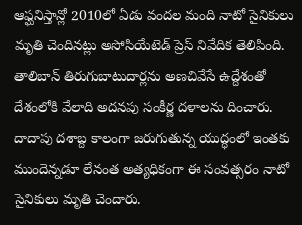ఆఫ్ఘనిస్తాన్లో 2010లో ఏడు వందల మంది నాటో సైనికులు మృతి చెందినట్లు అసోసియేటెడ్ ప్రెస్ నివేదిక తెలిపింది. తాలిబాన్ తిరుగుబాటుదార్లను అణచివేసే ఉద్దేశంతో దేశంలోకి వేలాది అదనపు సంకీర్ణ దళాలను దించారు. దాదాపు దశాబ్ద కాలంగా జరుగుతున్న యుద్ధంలో ఇంతకు ముందెన్నడూ లేనంత అత్యధికంగా ఈ సంవత్సరం నాటో సైనికులు మృతి చెందారు.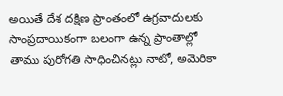అయితే దేశ దక్షిణ ప్రాంతంలో ఉగ్రవాదులకు సాంప్రదాయికంగా బలంగా ఉన్న ప్రాంతాల్లో తాము పురోగతి సాధించినట్లు నాటో, అమెరికా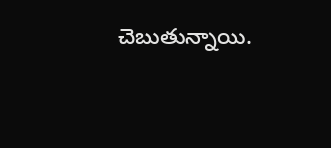చెబుతున్నాయి.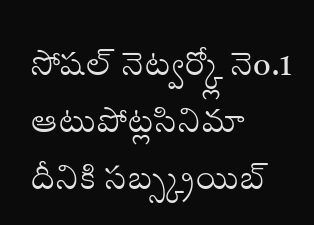సోషల్ నెట్వర్క్లో నెo.1
ఆటుపోట్లసినిమా
దీనికి సబ్స్క్రయిబ్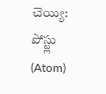చెయ్యి:
పోస్ట్లు (Atom)